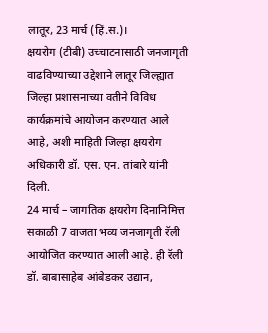लातूर, 23 मार्च (हिं.स.)।
क्षयरोग (टीबी) उच्चाटनासाठी जनजागृती वाढविण्याच्या उद्देशाने लातूर जिल्ह्यात जिल्हा प्रशासनाच्या वतीने विविध कार्यक्रमांचे आयोजन करण्यात आले आहे, अशी माहिती जिल्हा क्षयरोग अधिकारी डॉ. एस. एन. तांबारे यांनी दिली.
24 मार्च – जागतिक क्षयरोग दिनानिमित्त सकाळी 7 वाजता भव्य जनजागृती रॅली आयोजित करण्यात आली आहे. ही रॅली डॉ. बाबासाहेब आंबेडकर उद्यान,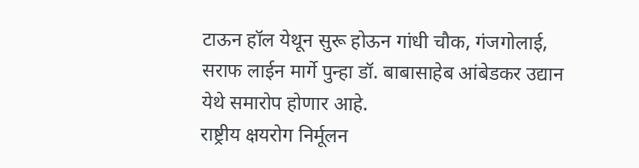टाऊन हॉल येथून सुरू होऊन गांधी चौक, गंजगोलाई, सराफ लाईन मार्गे पुन्हा डॉ. बाबासाहेब आंबेडकर उद्यान येथे समारोप होणार आहे.
राष्ट्रीय क्षयरोग निर्मूलन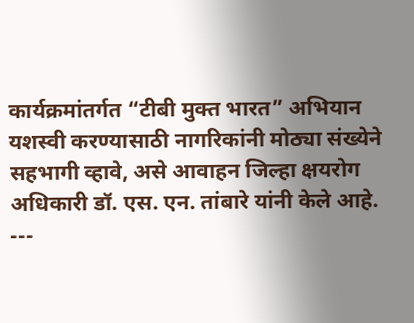कार्यक्रमांतर्गत “टीबी मुक्त भारत” अभियान यशस्वी करण्यासाठी नागरिकांनी मोठ्या संख्येने सहभागी व्हावे, असे आवाहन जिल्हा क्षयरोग अधिकारी डॉ. एस. एन. तांबारे यांनी केले आहे.
---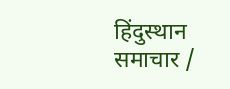हिंदुस्थान समाचार /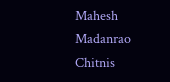Mahesh Madanrao Chitnis